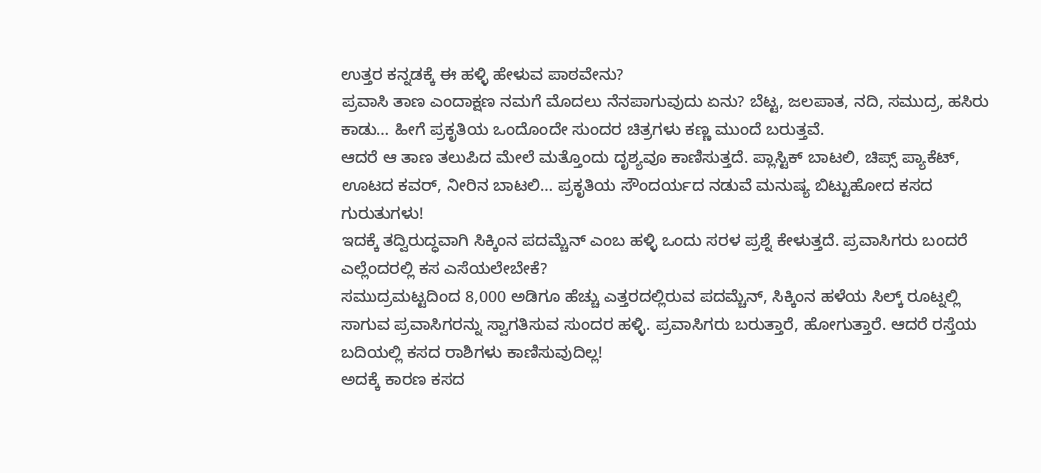ಉತ್ತರ ಕನ್ನಡಕ್ಕೆ ಈ ಹಳ್ಳಿ ಹೇಳುವ ಪಾಠವೇನು?
ಪ್ರವಾಸಿ ತಾಣ ಎಂದಾಕ್ಷಣ ನಮಗೆ ಮೊದಲು ನೆನಪಾಗುವುದು ಏನು? ಬೆಟ್ಟ, ಜಲಪಾತ, ನದಿ, ಸಮುದ್ರ, ಹಸಿರು ಕಾಡು… ಹೀಗೆ ಪ್ರಕೃತಿಯ ಒಂದೊಂದೇ ಸುಂದರ ಚಿತ್ರಗಳು ಕಣ್ಣ ಮುಂದೆ ಬರುತ್ತವೆ.
ಆದರೆ ಆ ತಾಣ ತಲುಪಿದ ಮೇಲೆ ಮತ್ತೊಂದು ದೃಶ್ಯವೂ ಕಾಣಿಸುತ್ತದೆ. ಪ್ಲಾಸ್ಟಿಕ್ ಬಾಟಲಿ, ಚಿಪ್ಸ್ ಪ್ಯಾಕೆಟ್, ಊಟದ ಕವರ್, ನೀರಿನ ಬಾಟಲಿ… ಪ್ರಕೃತಿಯ ಸೌಂದರ್ಯದ ನಡುವೆ ಮನುಷ್ಯ ಬಿಟ್ಟುಹೋದ ಕಸದ ಗುರುತುಗಳು!
ಇದಕ್ಕೆ ತದ್ವಿರುದ್ಧವಾಗಿ ಸಿಕ್ಕಿಂನ ಪದಮ್ಚೆನ್ ಎಂಬ ಹಳ್ಳಿ ಒಂದು ಸರಳ ಪ್ರಶ್ನೆ ಕೇಳುತ್ತದೆ. ಪ್ರವಾಸಿಗರು ಬಂದರೆ ಎಲ್ಲೆಂದರಲ್ಲಿ ಕಸ ಎಸೆಯಲೇಬೇಕೆ?
ಸಮುದ್ರಮಟ್ಟದಿಂದ 8,000 ಅಡಿಗೂ ಹೆಚ್ಚು ಎತ್ತರದಲ್ಲಿರುವ ಪದಮ್ಚೆನ್, ಸಿಕ್ಕಿಂನ ಹಳೆಯ ಸಿಲ್ಕ್ ರೂಟ್ನಲ್ಲಿ ಸಾಗುವ ಪ್ರವಾಸಿಗರನ್ನು ಸ್ವಾಗತಿಸುವ ಸುಂದರ ಹಳ್ಳಿ. ಪ್ರವಾಸಿಗರು ಬರುತ್ತಾರೆ, ಹೋಗುತ್ತಾರೆ. ಆದರೆ ರಸ್ತೆಯ ಬದಿಯಲ್ಲಿ ಕಸದ ರಾಶಿಗಳು ಕಾಣಿಸುವುದಿಲ್ಲ!
ಅದಕ್ಕೆ ಕಾರಣ ಕಸದ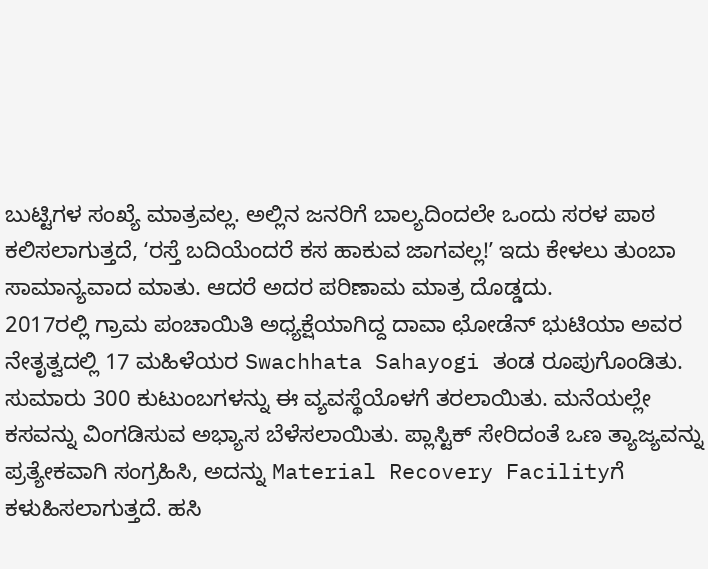ಬುಟ್ಟಿಗಳ ಸಂಖ್ಯೆ ಮಾತ್ರವಲ್ಲ. ಅಲ್ಲಿನ ಜನರಿಗೆ ಬಾಲ್ಯದಿಂದಲೇ ಒಂದು ಸರಳ ಪಾಠ ಕಲಿಸಲಾಗುತ್ತದೆ, ʻರಸ್ತೆ ಬದಿಯೆಂದರೆ ಕಸ ಹಾಕುವ ಜಾಗವಲ್ಲ!ʼ ಇದು ಕೇಳಲು ತುಂಬಾ ಸಾಮಾನ್ಯವಾದ ಮಾತು. ಆದರೆ ಅದರ ಪರಿಣಾಮ ಮಾತ್ರ ದೊಡ್ಡದು.
2017ರಲ್ಲಿ ಗ್ರಾಮ ಪಂಚಾಯಿತಿ ಅಧ್ಯಕ್ಷೆಯಾಗಿದ್ದ ದಾವಾ ಛೋಡೆನ್ ಭುಟಿಯಾ ಅವರ ನೇತೃತ್ವದಲ್ಲಿ 17 ಮಹಿಳೆಯರ Swachhata Sahayogi ತಂಡ ರೂಪುಗೊಂಡಿತು. ಸುಮಾರು 300 ಕುಟುಂಬಗಳನ್ನು ಈ ವ್ಯವಸ್ಥೆಯೊಳಗೆ ತರಲಾಯಿತು. ಮನೆಯಲ್ಲೇ ಕಸವನ್ನು ವಿಂಗಡಿಸುವ ಅಭ್ಯಾಸ ಬೆಳೆಸಲಾಯಿತು. ಪ್ಲಾಸ್ಟಿಕ್ ಸೇರಿದಂತೆ ಒಣ ತ್ಯಾಜ್ಯವನ್ನು ಪ್ರತ್ಯೇಕವಾಗಿ ಸಂಗ್ರಹಿಸಿ, ಅದನ್ನು Material Recovery Facilityಗೆ ಕಳುಹಿಸಲಾಗುತ್ತದೆ. ಹಸಿ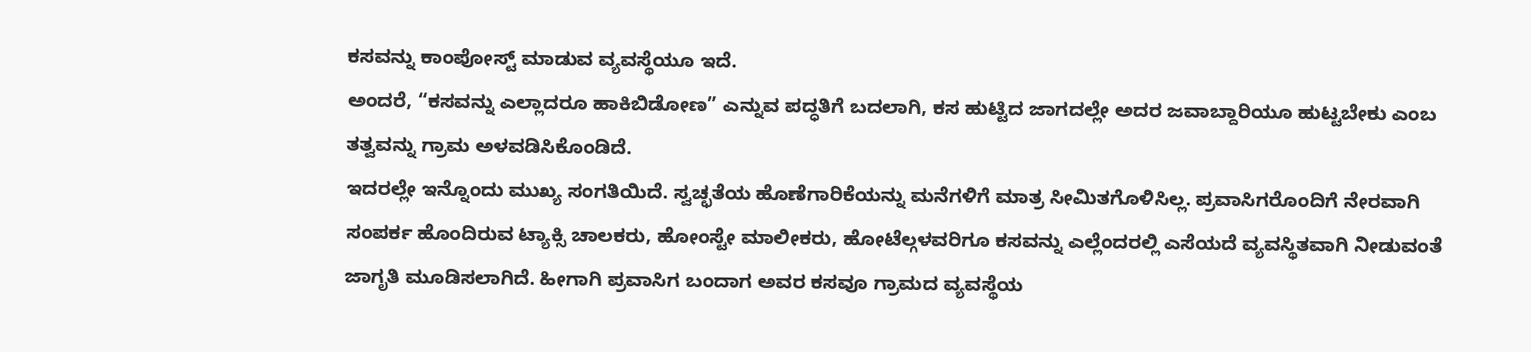ಕಸವನ್ನು ಕಾಂಪೋಸ್ಟ್ ಮಾಡುವ ವ್ಯವಸ್ಥೆಯೂ ಇದೆ.
ಅಂದರೆ, “ಕಸವನ್ನು ಎಲ್ಲಾದರೂ ಹಾಕಿಬಿಡೋಣ” ಎನ್ನುವ ಪದ್ಧತಿಗೆ ಬದಲಾಗಿ, ಕಸ ಹುಟ್ಟಿದ ಜಾಗದಲ್ಲೇ ಅದರ ಜವಾಬ್ದಾರಿಯೂ ಹುಟ್ಟಬೇಕು ಎಂಬ ತತ್ವವನ್ನು ಗ್ರಾಮ ಅಳವಡಿಸಿಕೊಂಡಿದೆ.
ಇದರಲ್ಲೇ ಇನ್ನೊಂದು ಮುಖ್ಯ ಸಂಗತಿಯಿದೆ. ಸ್ವಚ್ಛತೆಯ ಹೊಣೆಗಾರಿಕೆಯನ್ನು ಮನೆಗಳಿಗೆ ಮಾತ್ರ ಸೀಮಿತಗೊಳಿಸಿಲ್ಲ. ಪ್ರವಾಸಿಗರೊಂದಿಗೆ ನೇರವಾಗಿ ಸಂಪರ್ಕ ಹೊಂದಿರುವ ಟ್ಯಾಕ್ಸಿ ಚಾಲಕರು, ಹೋಂಸ್ಟೇ ಮಾಲೀಕರು, ಹೋಟೆಲ್ಗಳವರಿಗೂ ಕಸವನ್ನು ಎಲ್ಲೆಂದರಲ್ಲಿ ಎಸೆಯದೆ ವ್ಯವಸ್ಥಿತವಾಗಿ ನೀಡುವಂತೆ ಜಾಗೃತಿ ಮೂಡಿಸಲಾಗಿದೆ. ಹೀಗಾಗಿ ಪ್ರವಾಸಿಗ ಬಂದಾಗ ಅವರ ಕಸವೂ ಗ್ರಾಮದ ವ್ಯವಸ್ಥೆಯ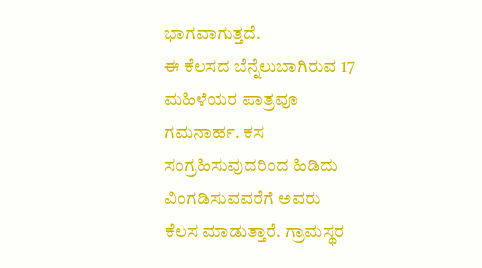ಭಾಗವಾಗುತ್ತದೆ.
ಈ ಕೆಲಸದ ಬೆನ್ನೆಲುಬಾಗಿರುವ 17 ಮಹಿಳೆಯರ ಪಾತ್ರವೂ ಗಮನಾರ್ಹ. ಕಸ ಸಂಗ್ರಹಿಸುವುದರಿಂದ ಹಿಡಿದು ವಿಂಗಡಿಸುವವರೆಗೆ ಅವರು ಕೆಲಸ ಮಾಡುತ್ತಾರೆ. ಗ್ರಾಮಸ್ಥರ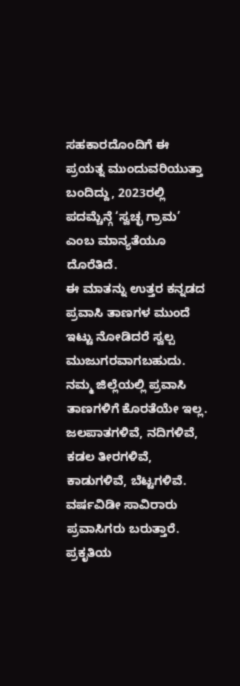ಸಹಕಾರದೊಂದಿಗೆ ಈ ಪ್ರಯತ್ನ ಮುಂದುವರಿಯುತ್ತಾ ಬಂದಿದ್ದು, 2023ರಲ್ಲಿ ಪದಮ್ಚೆನ್ಗೆ ‘ಸ್ವಚ್ಛ ಗ್ರಾಮ’ ಎಂಬ ಮಾನ್ಯತೆಯೂ ದೊರೆತಿದೆ.
ಈ ಮಾತನ್ನು ಉತ್ತರ ಕನ್ನಡದ ಪ್ರವಾಸಿ ತಾಣಗಳ ಮುಂದೆ ಇಟ್ಟು ನೋಡಿದರೆ ಸ್ವಲ್ಪ ಮುಜುಗರವಾಗಬಹುದು. ನಮ್ಮ ಜಿಲ್ಲೆಯಲ್ಲಿ ಪ್ರವಾಸಿ ತಾಣಗಳಿಗೆ ಕೊರತೆಯೇ ಇಲ್ಲ. ಜಲಪಾತಗಳಿವೆ, ನದಿಗಳಿವೆ, ಕಡಲ ತೀರಗಳಿವೆ, ಕಾಡುಗಳಿವೆ, ಬೆಟ್ಟಗಳಿವೆ. ವರ್ಷವಿಡೀ ಸಾವಿರಾರು ಪ್ರವಾಸಿಗರು ಬರುತ್ತಾರೆ. ಪ್ರಕೃತಿಯ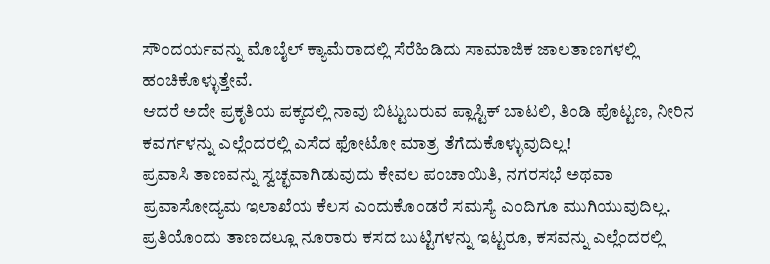ಸೌಂದರ್ಯವನ್ನು ಮೊಬೈಲ್ ಕ್ಯಾಮೆರಾದಲ್ಲಿ ಸೆರೆಹಿಡಿದು ಸಾಮಾಜಿಕ ಜಾಲತಾಣಗಳಲ್ಲಿ ಹಂಚಿಕೊಳ್ಳುತ್ತೇವೆ.
ಆದರೆ ಅದೇ ಪ್ರಕೃತಿಯ ಪಕ್ಕದಲ್ಲಿ ನಾವು ಬಿಟ್ಟುಬರುವ ಪ್ಲಾಸ್ಟಿಕ್ ಬಾಟಲಿ, ತಿಂಡಿ ಪೊಟ್ಟಣ, ನೀರಿನ ಕವರ್ಗಳನ್ನು ಎಲ್ಲೆಂದರಲ್ಲಿ ಎಸೆದ ಫೋಟೋ ಮಾತ್ರ ತೆಗೆದುಕೊಳ್ಳುವುದಿಲ್ಲ!
ಪ್ರವಾಸಿ ತಾಣವನ್ನು ಸ್ವಚ್ಛವಾಗಿಡುವುದು ಕೇವಲ ಪಂಚಾಯಿತಿ, ನಗರಸಭೆ ಅಥವಾ ಪ್ರವಾಸೋದ್ಯಮ ಇಲಾಖೆಯ ಕೆಲಸ ಎಂದುಕೊಂಡರೆ ಸಮಸ್ಯೆ ಎಂದಿಗೂ ಮುಗಿಯುವುದಿಲ್ಲ. ಪ್ರತಿಯೊಂದು ತಾಣದಲ್ಲೂ ನೂರಾರು ಕಸದ ಬುಟ್ಟಿಗಳನ್ನು ಇಟ್ಟರೂ, ಕಸವನ್ನು ಎಲ್ಲೆಂದರಲ್ಲಿ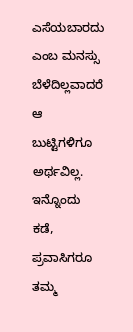ಎಸೆಯಬಾರದು ಎಂಬ ಮನಸ್ಸು ಬೆಳೆದಿಲ್ಲವಾದರೆ ಆ ಬುಟ್ಟಿಗಳಿಗೂ ಅರ್ಥವಿಲ್ಲ.
ಇನ್ನೊಂದು ಕಡೆ, ಪ್ರವಾಸಿಗರೂ ತಮ್ಮ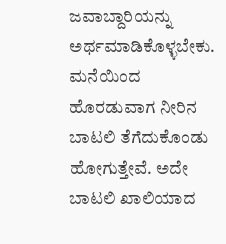ಜವಾಬ್ದಾರಿಯನ್ನು ಅರ್ಥಮಾಡಿಕೊಳ್ಳಬೇಕು. ಮನೆಯಿಂದ ಹೊರಡುವಾಗ ನೀರಿನ ಬಾಟಲಿ ತೆಗೆದುಕೊಂಡು ಹೋಗುತ್ತೇವೆ. ಅದೇ ಬಾಟಲಿ ಖಾಲಿಯಾದ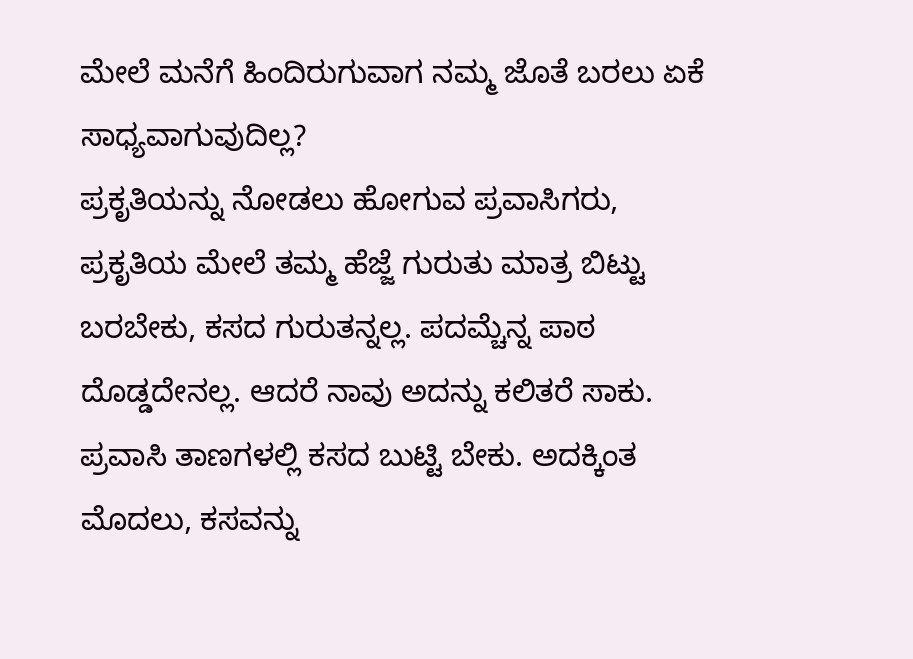ಮೇಲೆ ಮನೆಗೆ ಹಿಂದಿರುಗುವಾಗ ನಮ್ಮ ಜೊತೆ ಬರಲು ಏಕೆ ಸಾಧ್ಯವಾಗುವುದಿಲ್ಲ?
ಪ್ರಕೃತಿಯನ್ನು ನೋಡಲು ಹೋಗುವ ಪ್ರವಾಸಿಗರು, ಪ್ರಕೃತಿಯ ಮೇಲೆ ತಮ್ಮ ಹೆಜ್ಜೆ ಗುರುತು ಮಾತ್ರ ಬಿಟ್ಟು ಬರಬೇಕು, ಕಸದ ಗುರುತನ್ನಲ್ಲ. ಪದಮ್ಚೆನ್ನ ಪಾಠ ದೊಡ್ಡದೇನಲ್ಲ. ಆದರೆ ನಾವು ಅದನ್ನು ಕಲಿತರೆ ಸಾಕು.
ಪ್ರವಾಸಿ ತಾಣಗಳಲ್ಲಿ ಕಸದ ಬುಟ್ಟಿ ಬೇಕು. ಅದಕ್ಕಿಂತ ಮೊದಲು, ಕಸವನ್ನು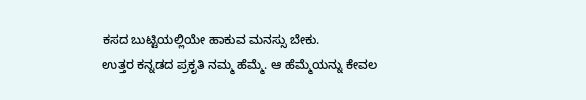ಕಸದ ಬುಟ್ಟಿಯಲ್ಲಿಯೇ ಹಾಕುವ ಮನಸ್ಸು ಬೇಕು.
ಉತ್ತರ ಕನ್ನಡದ ಪ್ರಕೃತಿ ನಮ್ಮ ಹೆಮ್ಮೆ. ಆ ಹೆಮ್ಮೆಯನ್ನು ಕೇವಲ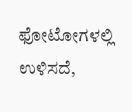ಫೋಟೋಗಳಲ್ಲಿ ಉಳಿಸದೆ,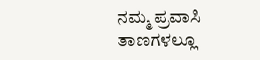ನಮ್ಮ ಪ್ರವಾಸಿ ತಾಣಗಳಲ್ಲೂ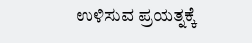ಉಳಿಸುವ ಪ್ರಯತ್ನಕ್ಕೆ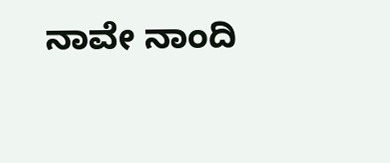ನಾವೇ ನಾಂದಿ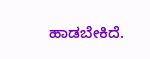ಹಾಡಬೇಕಿದೆ.